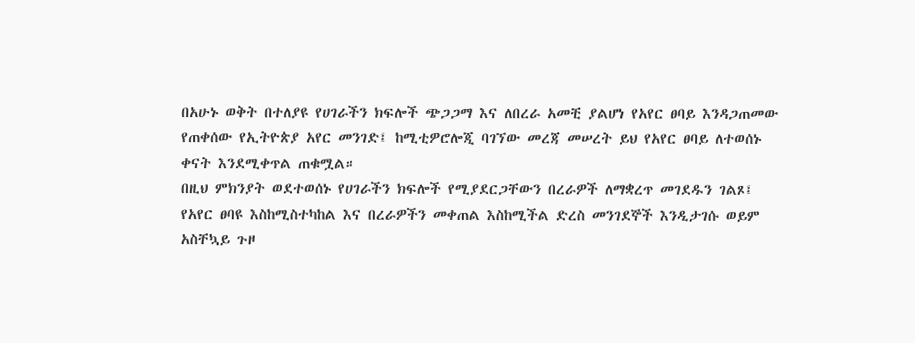በአሁኑ ወቅት በተለያዩ የሀገራችን ክፍሎች ጭጋጋማ እና ለበረራ አመቺ ያልሆነ የአየር ፀባይ እንዳጋጠመው የጠቀሰው የኢትዮጵያ አየር መንገድ፤ ከሚቲዎሮሎጂ ባገኘው መረጃ መሠረት ይህ የአየር ፀባይ ለተወሰኑ ቀናት እንደሚቀጥል ጠቁሟል።
በዚህ ምክንያት ወደተወሰኑ የሀገራችን ክፍሎች የሚያደርጋቸውን በረራዎች ለማቋረጥ መገደዱን ገልጾ፤ የአየር ፀባዩ እስከሚስተካከል እና በረራዎችን መቀጠል እስከሚችል ድረስ መንገደኞች እንዲታገሱ ወይም አስቸኳይ ጉዞ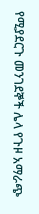የሚያደርጉ መንገደኞች ሌላ የጉዞ አማራጭ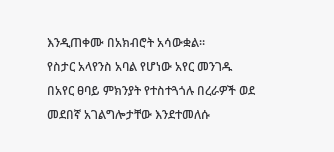እንዲጠቀሙ በአክብሮት አሳውቋል።
የስታር አላየንስ አባል የሆነው አየር መንገዱ በአየር ፀባይ ምክንያት የተስተጓጎሉ በረራዎች ወደ መደበኛ አገልግሎታቸው እንደተመለሱ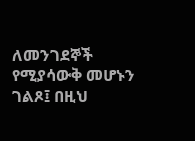ለመንገደኞች የሚያሳውቅ መሆኑን ገልጾ፤ በዚህ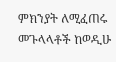ምክንያት ለሚፈጠሩ መጉላላቶች ከወዲሁ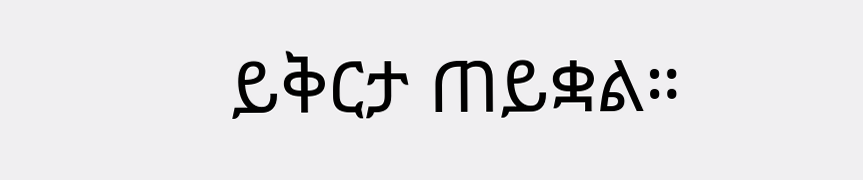ይቅርታ ጠይቋል።